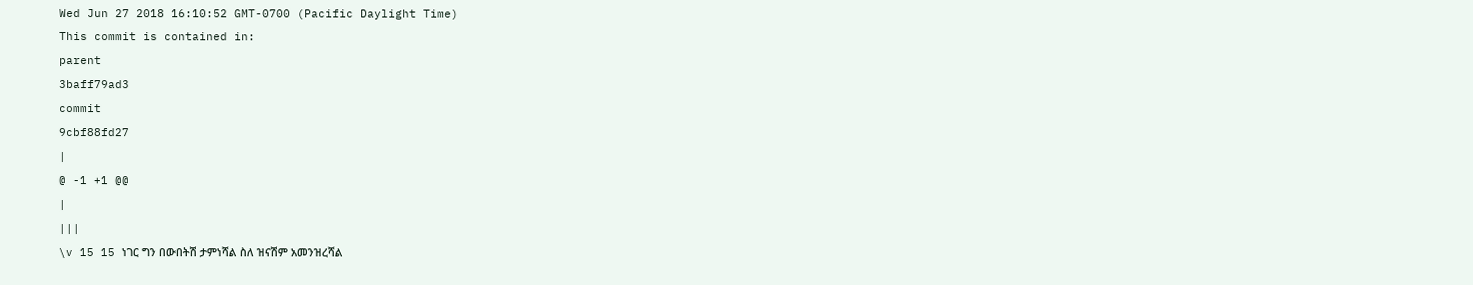Wed Jun 27 2018 16:10:52 GMT-0700 (Pacific Daylight Time)
This commit is contained in:
parent
3baff79ad3
commit
9cbf88fd27
|
@ -1 +1 @@
|
|||
\v 15 15 ነገር ግን በውበትሽ ታምነሻል ስለ ዝናሽም አመንዝረሻል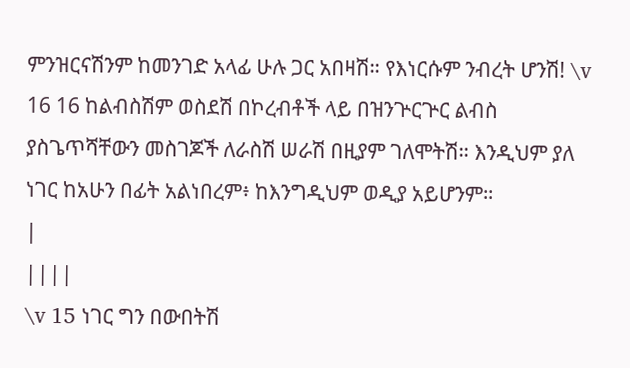ምንዝርናሽንም ከመንገድ አላፊ ሁሉ ጋር አበዛሽ። የእነርሱም ንብረት ሆንሽ! \v 16 16 ከልብስሽም ወስደሽ በኮረብቶች ላይ በዝንጕርጕር ልብስ ያስጌጥሻቸውን መስገጆች ለራስሽ ሠራሽ በዚያም ገለሞትሽ። እንዲህም ያለ ነገር ከአሁን በፊት አልነበረም፥ ከእንግዲህም ወዲያ አይሆንም።
|
||||
\v 15 ነገር ግን በውበትሽ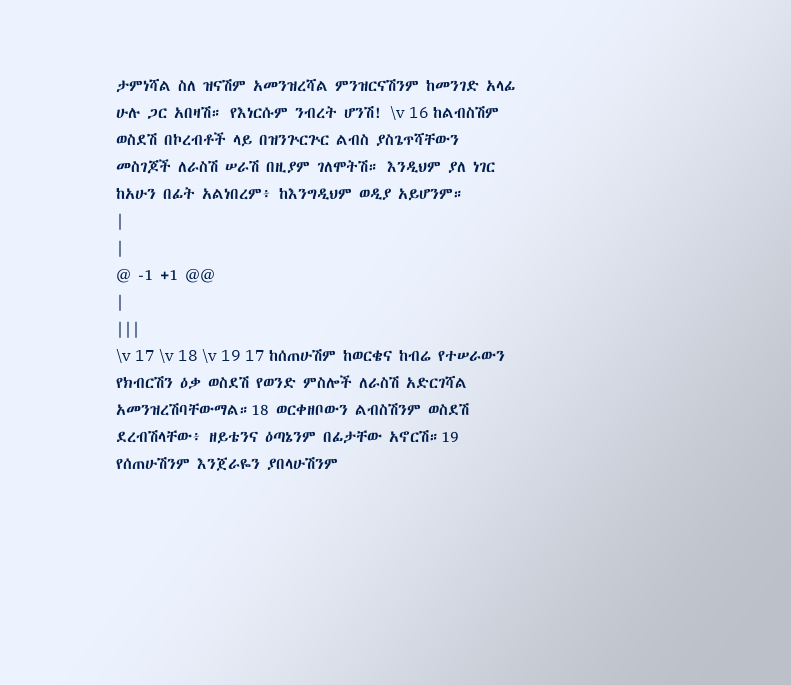ታምነሻል ስለ ዝናሽም አመንዝረሻል ምንዝርናሽንም ከመንገድ አላፊ ሁሉ ጋር አበዛሽ። የእነርሱም ንብረት ሆንሽ! \v 16 ከልብስሽም ወስደሽ በኮረብቶች ላይ በዝንጕርጕር ልብስ ያስጌጥሻቸውን መስገጆች ለራስሽ ሠራሽ በዚያም ገለሞትሽ። እንዲህም ያለ ነገር ከአሁን በፊት አልነበረም፥ ከእንግዲህም ወዲያ አይሆንም።
|
|
@ -1 +1 @@
|
|||
\v 17 \v 18 \v 19 17 ከሰጠሁሽም ከወርቄና ከብሬ የተሠራውን የክብርሽን ዕቃ ወስደሽ የወንድ ምስሎች ለራስሽ አድርገሻል አመንዝረሽባቸውማል።18 ወርቀዘቦውን ልብስሽንም ወስደሽ ደረብሽላቸው፥ ዘይቴንና ዕጣኔንም በፊታቸው አኖርሽ።19 የሰጠሁሽንም እንጀራዬን ያበላሁሽንም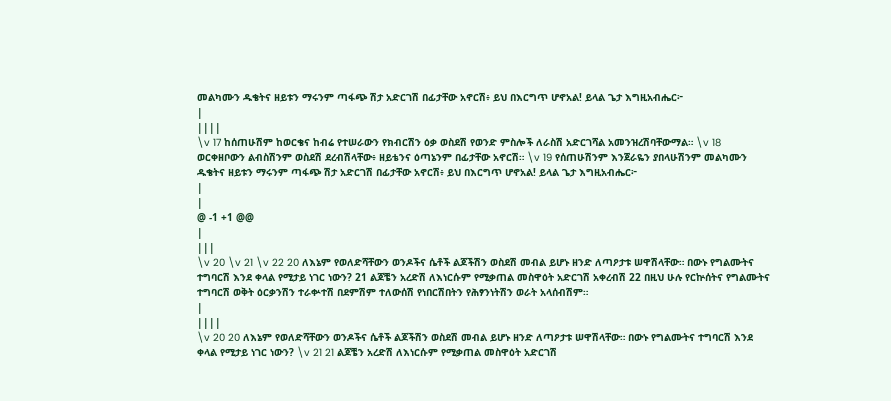መልካሙን ዱቄትና ዘይቱን ማሩንም ጣፋጭ ሽታ አድርገሽ በፊታቸው አኖርሽ፥ ይህ በእርግጥ ሆኖአል! ይላል ጌታ እግዚአብሔር፦
|
||||
\v 17 ከሰጠሁሽም ከወርቄና ከብሬ የተሠራውን የክብርሽን ዕቃ ወስደሽ የወንድ ምስሎች ለራስሽ አድርገሻል አመንዝረሽባቸውማል። \v 18 ወርቀዘቦውን ልብስሽንም ወስደሽ ደረብሽላቸው፥ ዘይቴንና ዕጣኔንም በፊታቸው አኖርሽ። \v 19 የሰጠሁሽንም እንጀራዬን ያበላሁሽንም መልካሙን ዱቄትና ዘይቱን ማሩንም ጣፋጭ ሽታ አድርገሽ በፊታቸው አኖርሽ፥ ይህ በእርግጥ ሆኖአል! ይላል ጌታ እግዚአብሔር፦
|
|
@ -1 +1 @@
|
|||
\v 20 \v 21 \v 22 20 ለእኔም የወለድሻቸውን ወንዶችና ሴቶች ልጆችሽን ወስደሽ መብል ይሆኑ ዘንድ ለጣዖታቱ ሠዋሽላቸው። በውኑ የግልሙትና ተግባርሽ እንደ ቀላል የሚታይ ነገር ነውን? 21 ልጆቼን አረድሽ ለእነርሱም የሚቃጠል መስዋዕት አድርገሽ አቀረብሽ 22 በዚህ ሁሉ የርኵሰትና የግልሙትና ተግባርሽ ወቅት ዕርቃንሽን ተራቍተሽ በደምሽም ተለውሰሽ የነበርሽበትን የሕፃንነትሽን ወራት አላሰብሽም።
|
||||
\v 20 20 ለእኔም የወለድሻቸውን ወንዶችና ሴቶች ልጆችሽን ወስደሽ መብል ይሆኑ ዘንድ ለጣዖታቱ ሠዋሽላቸው። በውኑ የግልሙትና ተግባርሽ እንደ ቀላል የሚታይ ነገር ነውን? \v 21 21 ልጆቼን አረድሽ ለእነርሱም የሚቃጠል መስዋዕት አድርገሽ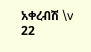አቀረብሽ \v 22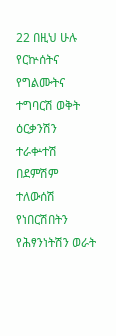22 በዚህ ሁሉ የርኵሰትና የግልሙትና ተግባርሽ ወቅት ዕርቃንሽን ተራቍተሽ በደምሽም ተለውሰሽ የነበርሽበትን የሕፃንነትሽን ወራት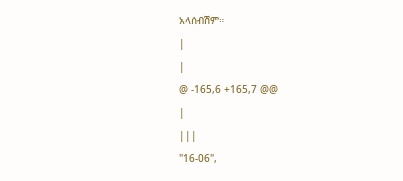አላሰብሽም።
|
|
@ -165,6 +165,7 @@
|
|||
"16-06",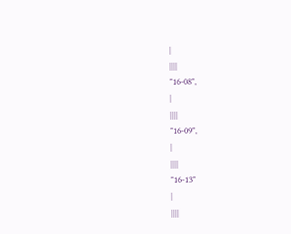|
||||
"16-08",
|
||||
"16-09",
|
||||
"16-13"
|
||||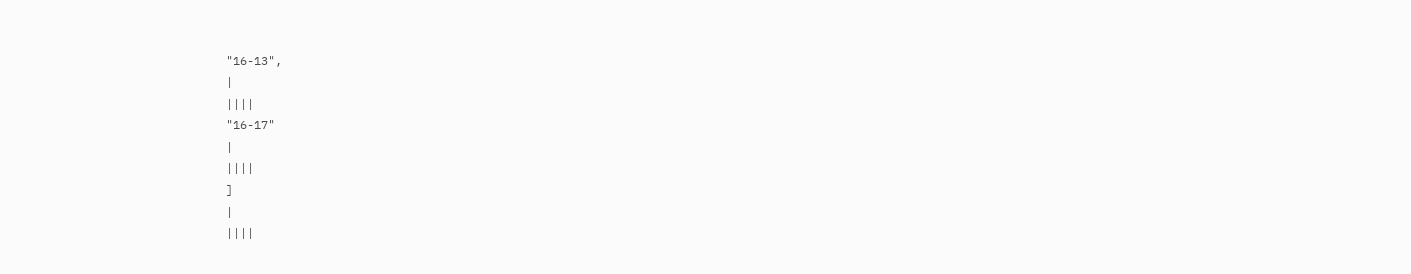"16-13",
|
||||
"16-17"
|
||||
]
|
||||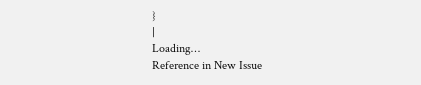}
|
Loading…
Reference in New Issue